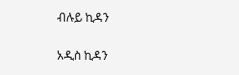ብሉይ ኪዳን

አዲስ ኪዳን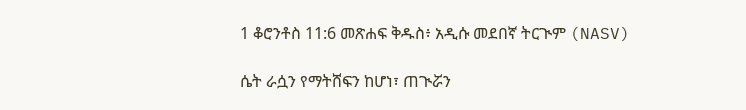1 ቆሮንቶስ 11:6 መጽሐፍ ቅዱስ፥ አዲሱ መደበኛ ትርጒም (NASV)

ሴት ራሷን የማትሸፍን ከሆነ፣ ጠጒሯን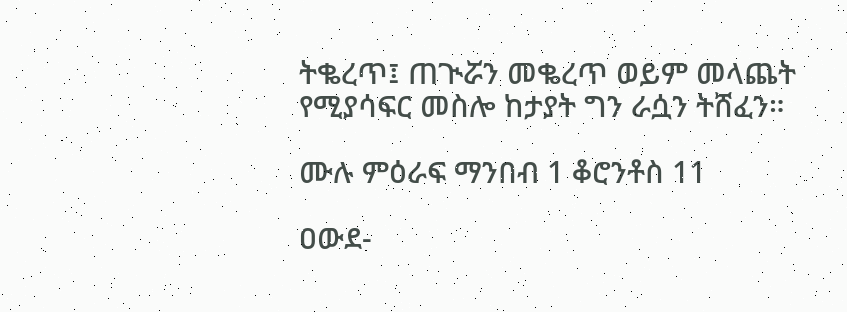ትቈረጥ፤ ጠጒሯን መቈረጥ ወይም መላጨት የሚያሳፍር መስሎ ከታያት ግን ራሷን ትሸፈን።

ሙሉ ምዕራፍ ማንበብ 1 ቆሮንቶስ 11

ዐውደ-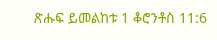ጽሑፍ ይመልከቱ 1 ቆሮንቶስ 11:6